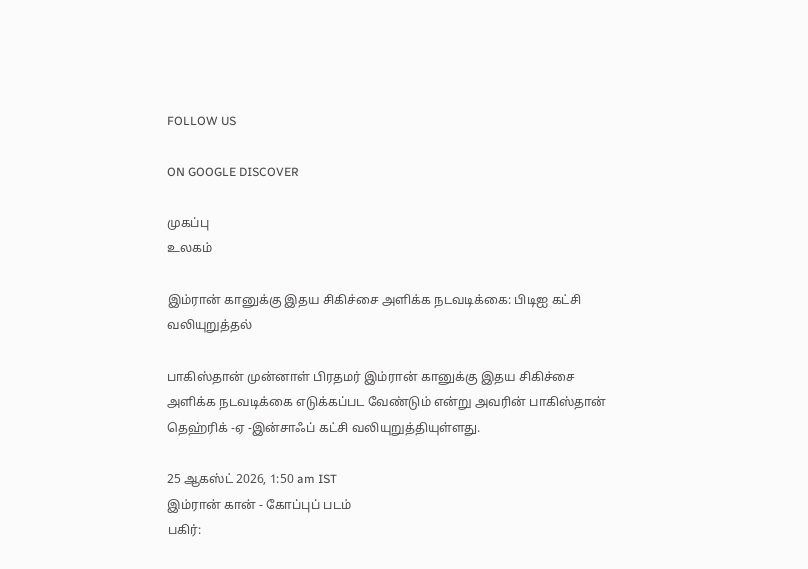FOLLOW US

ON GOOGLE DISCOVER

முகப்பு
உலகம்

இம்ரான் கானுக்கு இதய சிகிச்சை அளிக்க நடவடிக்கை: பிடிஐ கட்சி வலியுறுத்தல்

பாகிஸ்தான் முன்னாள் பிரதமர் இம்ரான் கானுக்கு இதய சிகிச்சை அளிக்க நடவடிக்கை எடுக்கப்பட வேண்டும் என்று அவரின் பாகிஸ்தான் தெஹ்ரிக் -ஏ -இன்சாஃப் கட்சி வலியுறுத்தியுள்ளது.

25 ஆகஸ்ட் 2026, 1:50 am IST
இம்ரான் கான் - கோப்புப் படம்
பகிர்: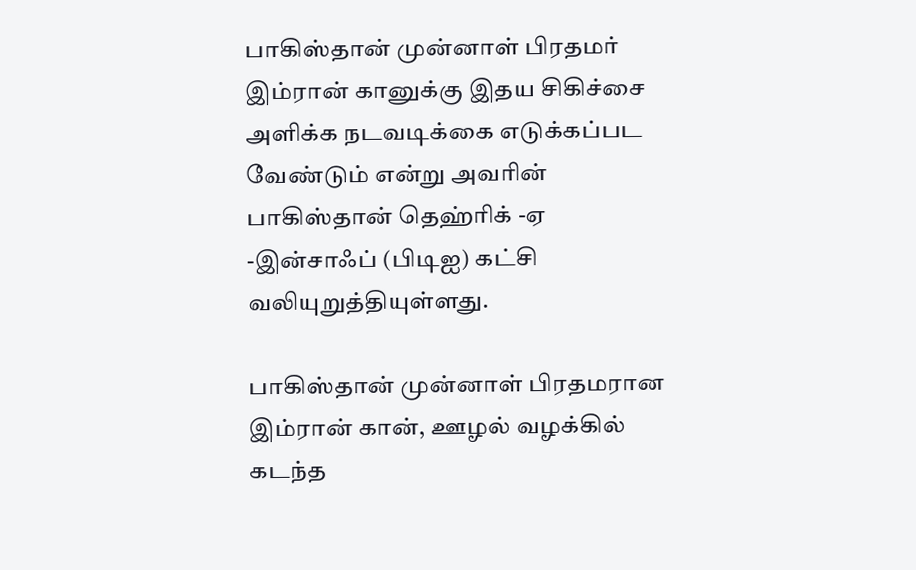பாகிஸ்தான் முன்னாள் பிரதமர் இம்ரான் கானுக்கு இதய சிகிச்சை அளிக்க நடவடிக்கை எடுக்கப்பட வேண்டும் என்று அவரின் பாகிஸ்தான் தெஹ்ரிக் -ஏ -இன்சாஃப் (பிடிஐ) கட்சி வலியுறுத்தியுள்ளது.

பாகிஸ்தான் முன்னாள் பிரதமரான இம்ரான் கான், ஊழல் வழக்கில் கடந்த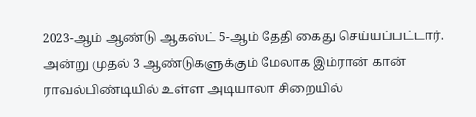2023-ஆம் ஆண்டு ஆகஸ்ட் 5-ஆம் தேதி கைது செய்யப்பட்டார். அன்று முதல் 3 ஆண்டுகளுக்கும் மேலாக இம்ரான் கான் ராவல்பிண்டியில் உள்ள அடியாலா சிறையில்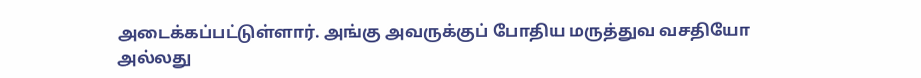அடைக்கப்பட்டுள்ளார். அங்கு அவருக்குப் போதிய மருத்துவ வசதியோ அல்லது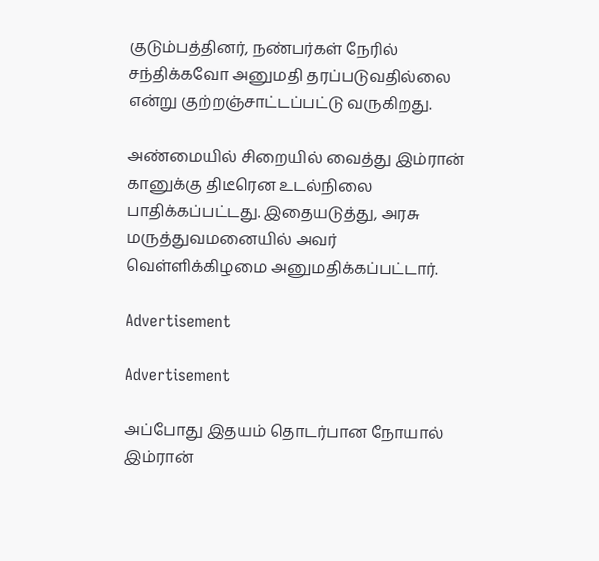குடும்பத்தினர், நண்பர்கள் நேரில் சந்திக்கவோ அனுமதி தரப்படுவதில்லை என்று குற்றஞ்சாட்டப்பட்டு வருகிறது.

அண்மையில் சிறையில் வைத்து இம்ரான் கானுக்கு திடீரென உடல்நிலை பாதிக்கப்பட்டது. இதையடுத்து, அரசு மருத்துவமனையில் அவர் வெள்ளிக்கிழமை அனுமதிக்கப்பட்டார்.

Advertisement

Advertisement

அப்போது இதயம் தொடர்பான நோயால் இம்ரான்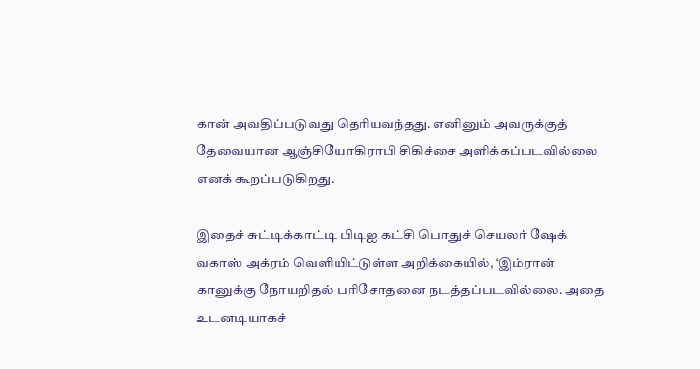கான் அவதிப்படுவது தெரியவந்தது. எனினும் அவருக்குத் தேவையான ஆஞ்சியோகிராபி சிகிச்சை அளிக்கப்படவில்லை எனக் கூறப்படுகிறது.

இதைச் சுட்டிக்காட்டி பிடிஐ கட்சி பொதுச் செயலர் ஷேக் வகாஸ் அக்ரம் வெளியிட்டுள்ள அறிக்கையில், ‘இம்ரான் கானுக்கு நோயறிதல் பரிசோதனை நடத்தப்படவில்லை. அதை உடனடியாகச்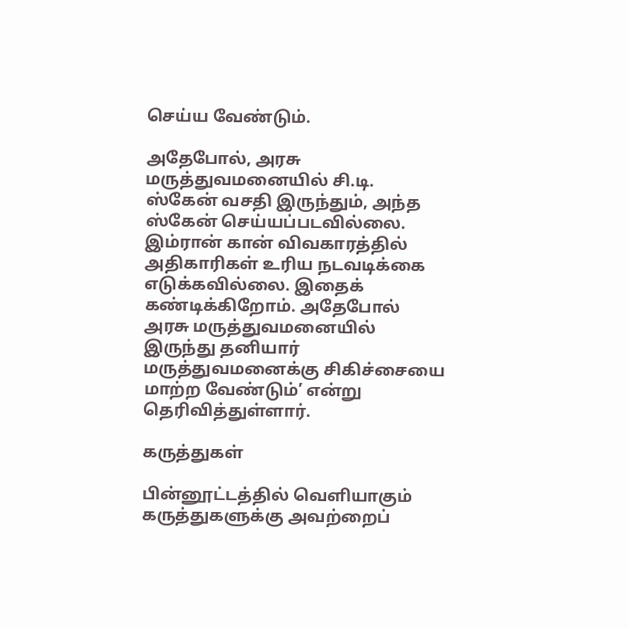செய்ய வேண்டும்.

அதேபோல், அரசு மருத்துவமனையில் சி.டி. ஸ்கேன் வசதி இருந்தும், அந்த ஸ்கேன் செய்யப்படவில்லை. இம்ரான் கான் விவகாரத்தில் அதிகாரிகள் உரிய நடவடிக்கை எடுக்கவில்லை. இதைக் கண்டிக்கிறோம். அதேபோல் அரசு மருத்துவமனையில் இருந்து தனியார் மருத்துவமனைக்கு சிகிச்சையை மாற்ற வேண்டும்’ என்று தெரிவித்துள்ளார்.

கருத்துகள்

பின்னூட்டத்தில் வெளியாகும் கருத்துகளுக்கு அவற்றைப்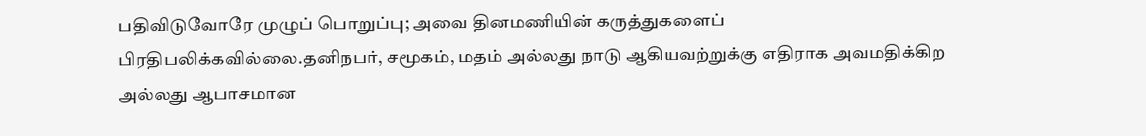பதிவிடுவோரே முழுப் பொறுப்பு; அவை தினமணியின் கருத்துகளைப் பிரதிபலிக்கவில்லை.தனிநபர், சமூகம், மதம் அல்லது நாடு ஆகியவற்றுக்கு எதிராக அவமதிக்கிற அல்லது ஆபாசமான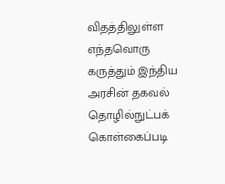விதத்திலுள்ள எந்தவொரு கருத்தும் இந்திய அரசின் தகவல் தொழில்நுட்பக் கொள்கைப்படி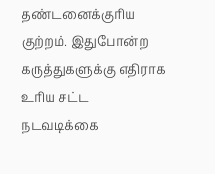தண்டனைக்குரிய குற்றம். இதுபோன்ற கருத்துகளுக்கு எதிராக உரிய சட்ட நடவடிக்கை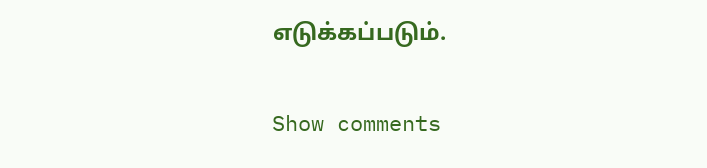எடுக்கப்படும்.

Show comments